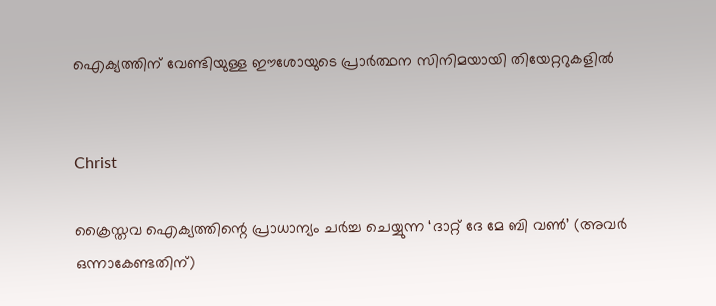ഐക്യത്തിന് വേണ്ടിയുള്ള ഈശോയുടെ പ്രാര്‍ത്ഥന സിനിമയായി തിയേറ്ററുകളില്‍


Christ

ക്രൈസ്തവ ഐക്യത്തിന്റെ പ്രാധാന്യം ചര്‍ച്ച ചെയ്യുന്ന ‘ദാറ്റ് ദേ മേ ബി വണ്‍’ (അവര്‍ ഒന്നാകേണ്ടതിന്)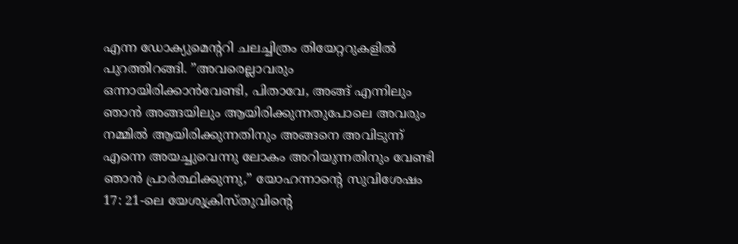എന്ന ഡോക്യുമെന്ററി ചലച്ചിത്രം തിയേറ്ററുകളില്‍ പുറത്തിറങ്ങി. ”അവരെല്ലാവരും ഒന്നായിരിക്കാന്‍വേണ്ടി, പിതാവേ, അങ്ങ് എന്നിലും ഞാന്‍ അങ്ങയിലും ആയിരിക്കുന്നതുപോലെ അവരും നമ്മില്‍ ആയിരിക്കുന്നതിനും അങ്ങനെ അവിടുന്ന് എന്നെ അയച്ചുവെന്നു ലോകം അറിയുന്നതിനും വേണ്ടി ഞാന്‍ പ്രാര്‍ത്ഥിക്കുന്നു,” യോഹന്നാന്റെ സുവിശേഷം 17: 21-ലെ യേശുക്രിസ്തുവിന്റെ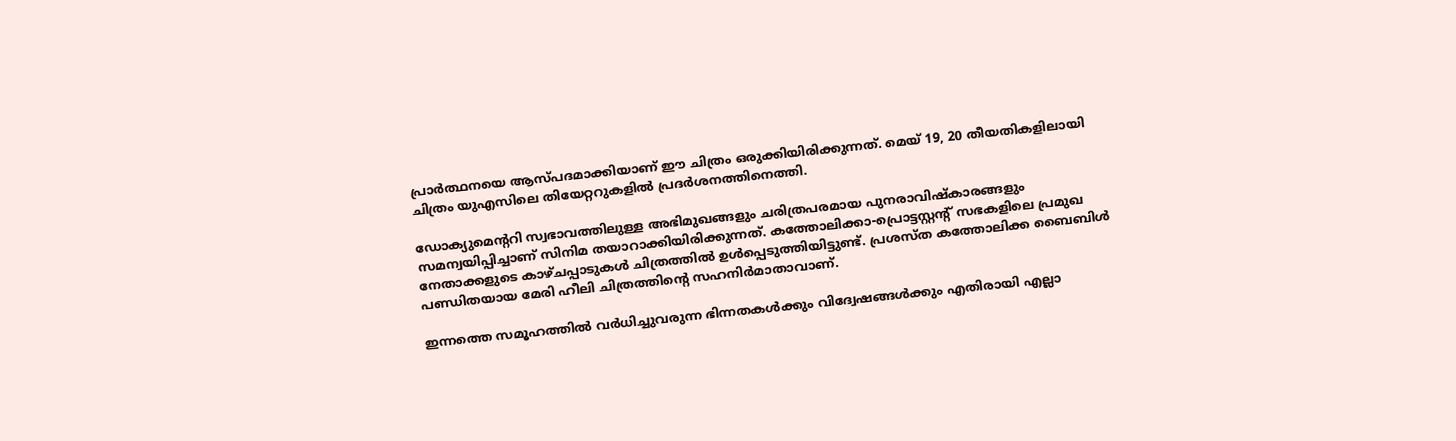പ്രാര്‍ത്ഥനയെ ആസ്പദമാക്കിയാണ് ഈ ചിത്രം ഒരുക്കിയിരിക്കുന്നത്. മെയ് 19, 20 തീയതികളിലായി ചിത്രം യുഎസിലെ തിയേറ്ററുകളില്‍ പ്രദര്‍ശനത്തിനെത്തി.

ഡോക്യുമെന്ററി സ്വഭാവത്തിലുള്ള അഭിമുഖങ്ങളും ചരിത്രപരമായ പുനരാവിഷ്‌കാരങ്ങളും സമന്വയിപ്പിച്ചാണ് സിനിമ തയാറാക്കിയിരിക്കുന്നത്. കത്തോലിക്കാ-പ്രൊട്ടസ്റ്റന്റ് സഭകളിലെ പ്രമുഖ നേതാക്കളുടെ കാഴ്ചപ്പാടുകള്‍ ചിത്രത്തില്‍ ഉള്‍പ്പെടുത്തിയിട്ടുണ്ട്. പ്രശസ്ത കത്തോലിക്ക ബൈബിള്‍ പണ്ഡിതയായ മേരി ഹീലി ചിത്രത്തിന്റെ സഹനിര്‍മാതാവാണ്.

ഇന്നത്തെ സമൂഹത്തില്‍ വര്‍ധിച്ചുവരുന്ന ഭിന്നതകള്‍ക്കും വിദ്വേഷങ്ങള്‍ക്കും എതിരായി എല്ലാ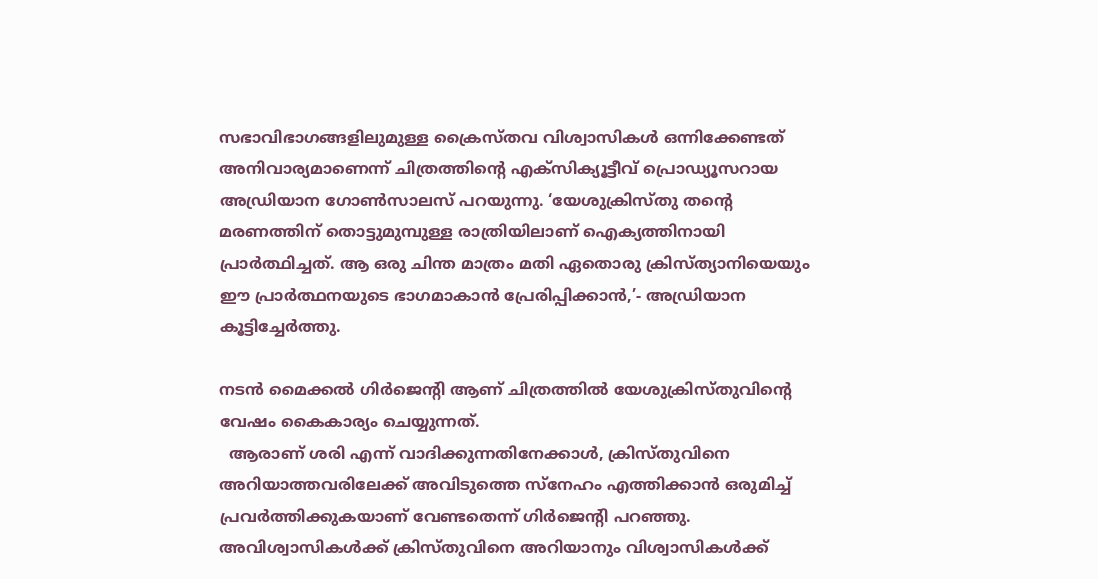സഭാവിഭാഗങ്ങളിലുമുള്ള ക്രൈസ്തവ വിശ്വാസികള്‍ ഒന്നിക്കേണ്ടത് അനിവാര്യമാണെന്ന് ചിത്രത്തിന്റെ എക്‌സിക്യൂട്ടീവ് പ്രൊഡ്യൂസറായ അഡ്രിയാന ഗോണ്‍സാലസ് പറയുന്നു. ‘യേശുക്രിസ്തു തന്റെ മരണത്തിന് തൊട്ടുമുമ്പുള്ള രാത്രിയിലാണ് ഐക്യത്തിനായി പ്രാര്‍ത്ഥിച്ചത്. ആ ഒരു ചിന്ത മാത്രം മതി ഏതൊരു ക്രിസ്ത്യാനിയെയും ഈ പ്രാര്‍ത്ഥനയുടെ ഭാഗമാകാന്‍ പ്രേരിപ്പിക്കാന്‍,’- അഡ്രിയാന കൂട്ടിച്ചേര്‍ത്തു.

നടന്‍ മൈക്കല്‍ ഗിര്‍ജെന്റി ആണ് ചിത്രത്തില്‍ യേശുക്രിസ്തുവിന്റെ വേഷം കൈകാര്യം ചെയ്യുന്നത്.
  ആരാണ് ശരി എന്ന് വാദിക്കുന്നതിനേക്കാള്‍, ക്രിസ്തുവിനെ അറിയാത്തവരിലേക്ക് അവിടുത്തെ സ്‌നേഹം എത്തിക്കാന്‍ ഒരുമിച്ച് പ്രവര്‍ത്തിക്കുകയാണ് വേണ്ടതെന്ന് ഗിര്‍ജെന്റി പറഞ്ഞു.
അവിശ്വാസികള്‍ക്ക് ക്രിസ്തുവിനെ അറിയാനും വിശ്വാസികള്‍ക്ക്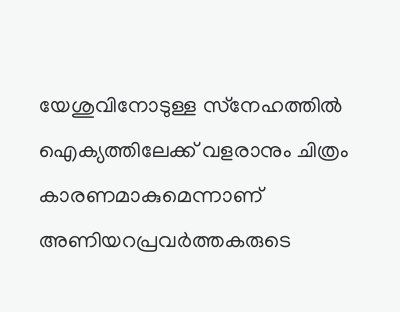യേശുവിനോടുള്ള സ്‌നേഹത്തില്‍ ഐക്യത്തിലേക്ക് വളരാനും ചിത്രം കാരണമാകുമെന്നാണ് അണിയറപ്രവര്‍ത്തകരുടെ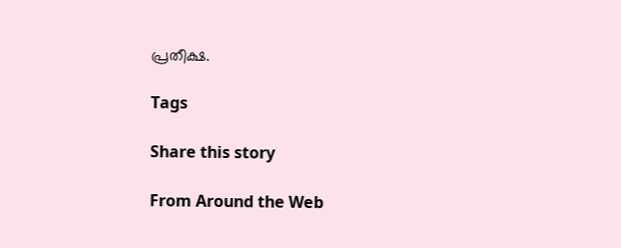പ്രതീക്ഷ.

Tags

Share this story

From Around the Web